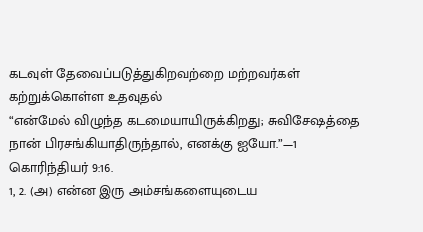கடவுள் தேவைப்படுத்துகிறவற்றை மற்றவர்கள் கற்றுக்கொள்ள உதவுதல்
“என்மேல் விழுந்த கடமையாயிருக்கிறது; சுவிசேஷத்தை நான் பிரசங்கியாதிருந்தால், எனக்கு ஐயோ.”—1 கொரிந்தியர் 9:16.
1, 2. (அ) என்ன இரு அம்சங்களையுடைய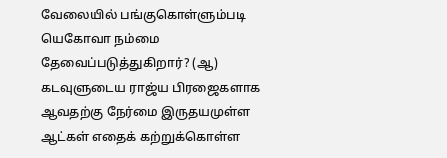வேலையில் பங்குகொள்ளும்படி யெகோவா நம்மை தேவைப்படுத்துகிறார்? (ஆ) கடவுளுடைய ராஜ்ய பிரஜைகளாக ஆவதற்கு நேர்மை இருதயமுள்ள ஆட்கள் எதைக் கற்றுக்கொள்ள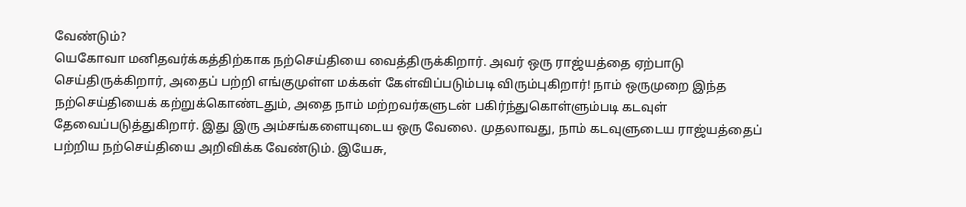வேண்டும்?
யெகோவா மனிதவர்க்கத்திற்காக நற்செய்தியை வைத்திருக்கிறார். அவர் ஒரு ராஜ்யத்தை ஏற்பாடு செய்திருக்கிறார், அதைப் பற்றி எங்குமுள்ள மக்கள் கேள்விப்படும்படி விரும்புகிறார்! நாம் ஒருமுறை இந்த நற்செய்தியைக் கற்றுக்கொண்டதும், அதை நாம் மற்றவர்களுடன் பகிர்ந்துகொள்ளும்படி கடவுள் தேவைப்படுத்துகிறார். இது இரு அம்சங்களையுடைய ஒரு வேலை. முதலாவது, நாம் கடவுளுடைய ராஜ்யத்தைப் பற்றிய நற்செய்தியை அறிவிக்க வேண்டும். இயேசு,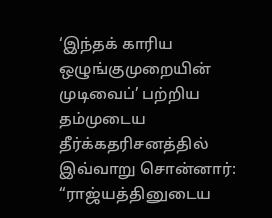‘இந்தக் காரிய ஒழுங்குமுறையின் முடிவைப்’ பற்றிய தம்முடைய தீர்க்கதரிசனத்தில் இவ்வாறு சொன்னார்: “ராஜ்யத்தினுடைய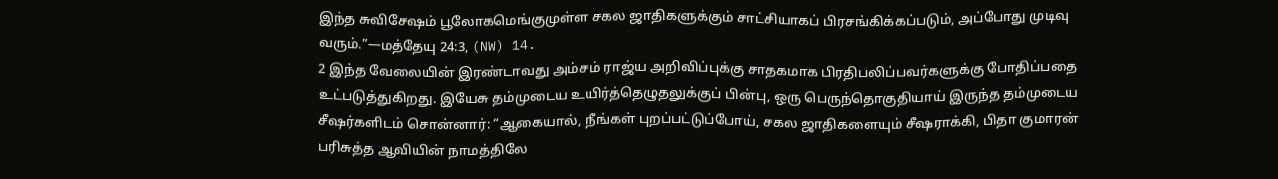இந்த சுவிசேஷம் பூலோகமெங்குமுள்ள சகல ஜாதிகளுக்கும் சாட்சியாகப் பிரசங்கிக்கப்படும், அப்போது முடிவு வரும்.”—மத்தேயு 24:3, (NW) 14.
2 இந்த வேலையின் இரண்டாவது அம்சம் ராஜ்ய அறிவிப்புக்கு சாதகமாக பிரதிபலிப்பவர்களுக்கு போதிப்பதை உட்படுத்துகிறது. இயேசு தம்முடைய உயிர்த்தெழுதலுக்குப் பின்பு, ஒரு பெருந்தொகுதியாய் இருந்த தம்முடைய சீஷர்களிடம் சொன்னார்: “ஆகையால், நீங்கள் புறப்பட்டுப்போய், சகல ஜாதிகளையும் சீஷராக்கி, பிதா குமாரன் பரிசுத்த ஆவியின் நாமத்திலே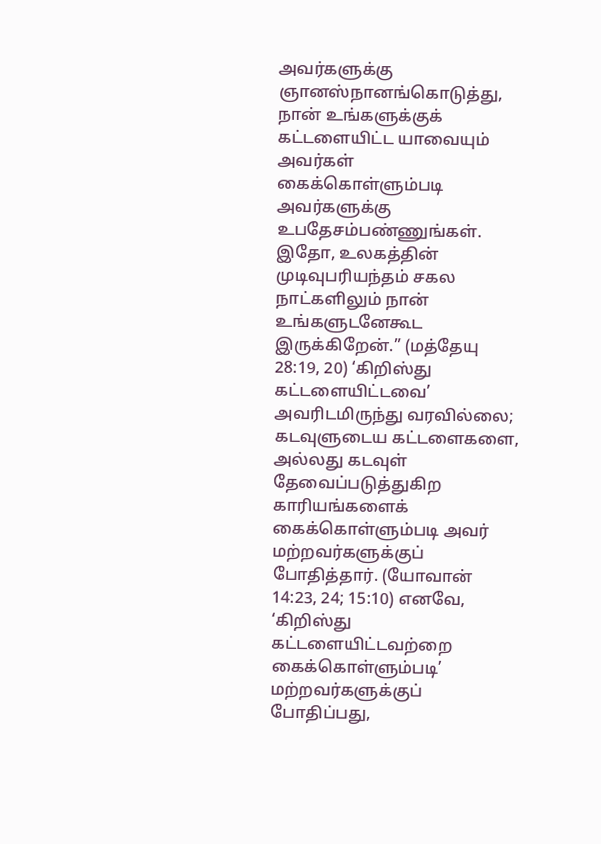அவர்களுக்கு ஞானஸ்நானங்கொடுத்து, நான் உங்களுக்குக் கட்டளையிட்ட யாவையும் அவர்கள் கைக்கொள்ளும்படி அவர்களுக்கு உபதேசம்பண்ணுங்கள். இதோ, உலகத்தின் முடிவுபரியந்தம் சகல நாட்களிலும் நான் உங்களுடனேகூட இருக்கிறேன்.” (மத்தேயு 28:19, 20) ‘கிறிஸ்து கட்டளையிட்டவை’ அவரிடமிருந்து வரவில்லை; கடவுளுடைய கட்டளைகளை, அல்லது கடவுள் தேவைப்படுத்துகிற காரியங்களைக் கைக்கொள்ளும்படி அவர் மற்றவர்களுக்குப் போதித்தார். (யோவான் 14:23, 24; 15:10) எனவே, ‘கிறிஸ்து கட்டளையிட்டவற்றை கைக்கொள்ளும்படி’ மற்றவர்களுக்குப் போதிப்பது,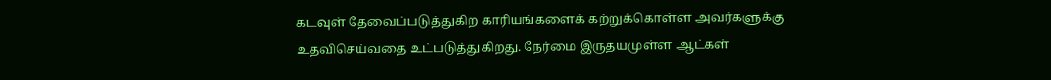கடவுள் தேவைப்படுத்துகிற காரியங்களைக் கற்றுக்கொள்ள அவர்களுக்கு உதவிசெய்வதை உட்படுத்துகிறது. நேர்மை இருதயமுள்ள ஆட்கள்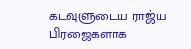கடவுளுடைய ராஜ்ய பிரஜைகளாக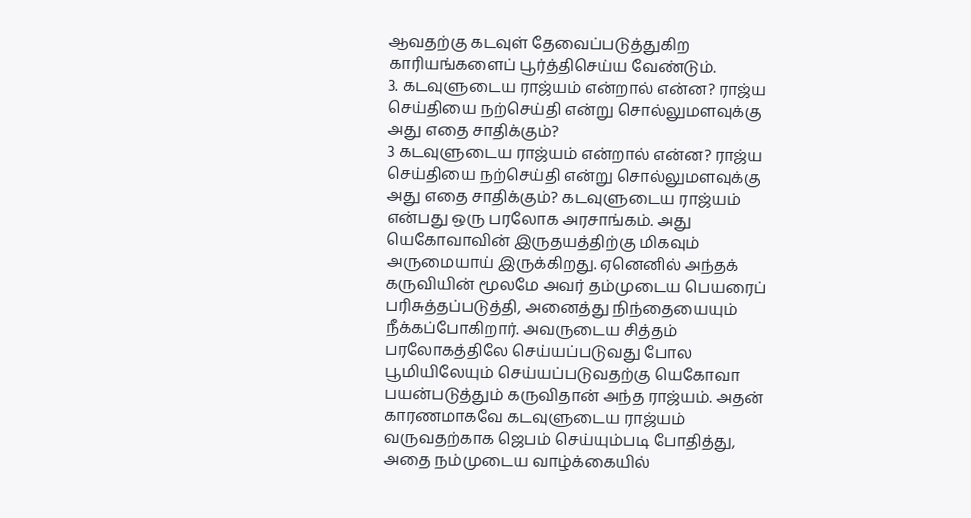ஆவதற்கு கடவுள் தேவைப்படுத்துகிற காரியங்களைப் பூர்த்திசெய்ய வேண்டும்.
3. கடவுளுடைய ராஜ்யம் என்றால் என்ன? ராஜ்ய செய்தியை நற்செய்தி என்று சொல்லுமளவுக்கு அது எதை சாதிக்கும்?
3 கடவுளுடைய ராஜ்யம் என்றால் என்ன? ராஜ்ய செய்தியை நற்செய்தி என்று சொல்லுமளவுக்கு அது எதை சாதிக்கும்? கடவுளுடைய ராஜ்யம் என்பது ஒரு பரலோக அரசாங்கம். அது யெகோவாவின் இருதயத்திற்கு மிகவும் அருமையாய் இருக்கிறது. ஏனெனில் அந்தக் கருவியின் மூலமே அவர் தம்முடைய பெயரைப் பரிசுத்தப்படுத்தி, அனைத்து நிந்தையையும் நீக்கப்போகிறார். அவருடைய சித்தம் பரலோகத்திலே செய்யப்படுவது போல பூமியிலேயும் செய்யப்படுவதற்கு யெகோவா பயன்படுத்தும் கருவிதான் அந்த ராஜ்யம். அதன் காரணமாகவே கடவுளுடைய ராஜ்யம் வருவதற்காக ஜெபம் செய்யும்படி போதித்து, அதை நம்முடைய வாழ்க்கையில்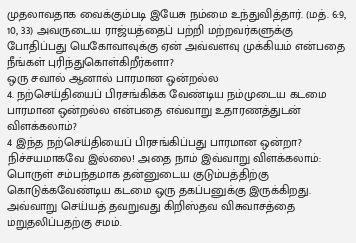முதலாவதாக வைக்கும்படி இயேசு நம்மை உந்துவித்தார். (மத். 6:9, 10, 33) அவருடைய ராஜ்யத்தைப் பற்றி மற்றவர்களுக்கு போதிப்பது யெகோவாவுக்கு ஏன் அவ்வளவு முக்கியம் என்பதை நீங்கள் புரிந்துகொள்கிறீர்களா?
ஒரு சவால் ஆனால் பாரமான ஒன்றல்ல
4. நற்செய்தியைப் பிரசங்கிக்க வேண்டிய நம்முடைய கடமை பாரமான ஒன்றல்ல என்பதை எவ்வாறு உதாரணத்துடன் விளக்கலாம்?
4 இந்த நற்செய்தியைப் பிரசங்கிப்பது பாரமான ஒன்றா? நிச்சயமாகவே இல்லை! அதை நாம் இவ்வாறு விளக்கலாம்: பொருள் சம்பந்தமாக தன்னுடைய குடும்பத்திற்கு கொடுக்கவேண்டிய கடமை ஒரு தகப்பனுக்கு இருக்கிறது. அவ்வாறு செய்யத் தவறுவது கிறிஸ்தவ விசுவாசத்தை மறுதலிப்பதற்கு சமம்.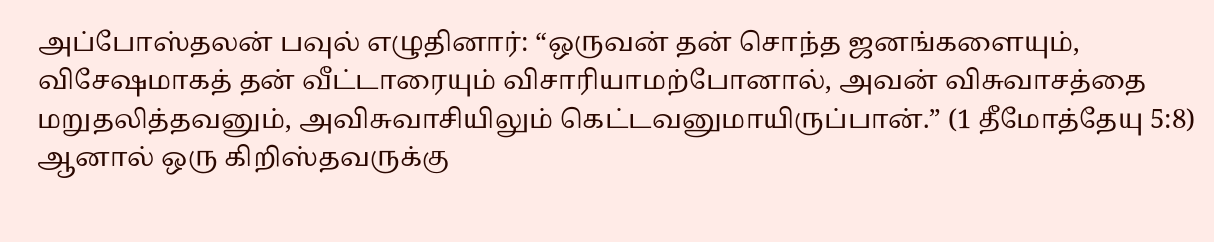அப்போஸ்தலன் பவுல் எழுதினார்: “ஒருவன் தன் சொந்த ஜனங்களையும், விசேஷமாகத் தன் வீட்டாரையும் விசாரியாமற்போனால், அவன் விசுவாசத்தை மறுதலித்தவனும், அவிசுவாசியிலும் கெட்டவனுமாயிருப்பான்.” (1 தீமோத்தேயு 5:8) ஆனால் ஒரு கிறிஸ்தவருக்கு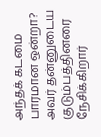அந்தக் கடமை பாரமான ஒன்றா? அவர் தன்னுடைய குடும்பத்தினரை நேசிக்கிறார்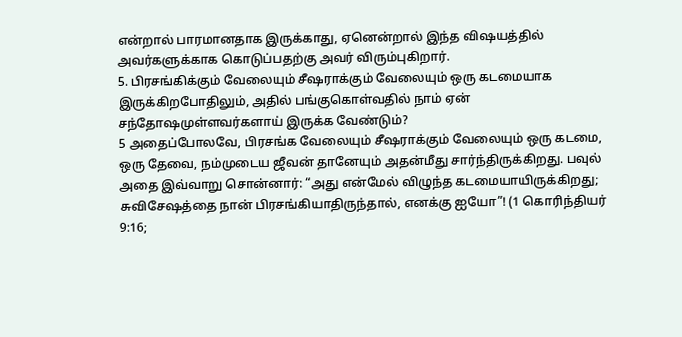என்றால் பாரமானதாக இருக்காது, ஏனென்றால் இந்த விஷயத்தில் அவர்களுக்காக கொடுப்பதற்கு அவர் விரும்புகிறார்.
5. பிரசங்கிக்கும் வேலையும் சீஷராக்கும் வேலையும் ஒரு கடமையாக இருக்கிறபோதிலும், அதில் பங்குகொள்வதில் நாம் ஏன் சந்தோஷமுள்ளவர்களாய் இருக்க வேண்டும்?
5 அதைப்போலவே, பிரசங்க வேலையும் சீஷராக்கும் வேலையும் ஒரு கடமை, ஒரு தேவை, நம்முடைய ஜீவன் தானேயும் அதன்மீது சார்ந்திருக்கிறது. பவுல் அதை இவ்வாறு சொன்னார்: “அது என்மேல் விழுந்த கடமையாயிருக்கிறது; சுவிசேஷத்தை நான் பிரசங்கியாதிருந்தால், எனக்கு ஐயோ”! (1 கொரிந்தியர் 9:16;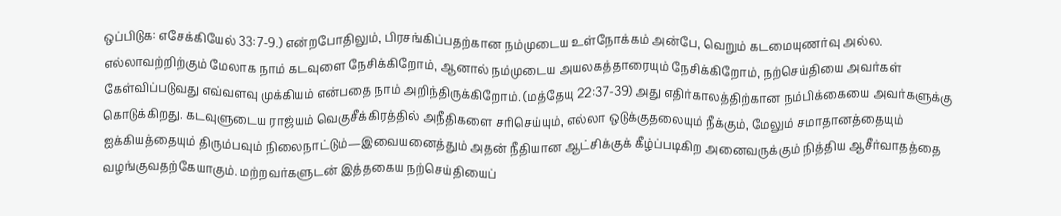ஒப்பிடுக: எசேக்கியேல் 33:7-9.) என்றபோதிலும், பிரசங்கிப்பதற்கான நம்முடைய உள்நோக்கம் அன்பே, வெறும் கடமையுணர்வு அல்ல. எல்லாவற்றிற்கும் மேலாக நாம் கடவுளை நேசிக்கிறோம், ஆனால் நம்முடைய அயலகத்தாரையும் நேசிக்கிறோம், நற்செய்தியை அவர்கள் கேள்விப்படுவது எவ்வளவு முக்கியம் என்பதை நாம் அறிந்திருக்கிறோம். (மத்தேயு 22:37-39) அது எதிர்காலத்திற்கான நம்பிக்கையை அவர்களுக்கு கொடுக்கிறது. கடவுளுடைய ராஜ்யம் வெகுசீக்கிரத்தில் அநீதிகளை சரிசெய்யும், எல்லா ஒடுக்குதலையும் நீக்கும், மேலும் சமாதானத்தையும் ஐக்கியத்தையும் திரும்பவும் நிலைநாட்டும்—இவையனைத்தும் அதன் நீதியான ஆட்சிக்குக் கீழ்ப்படிகிற அனைவருக்கும் நித்திய ஆசீர்வாதத்தை வழங்குவதற்கேயாகும். மற்றவர்களுடன் இத்தகைய நற்செய்தியைப்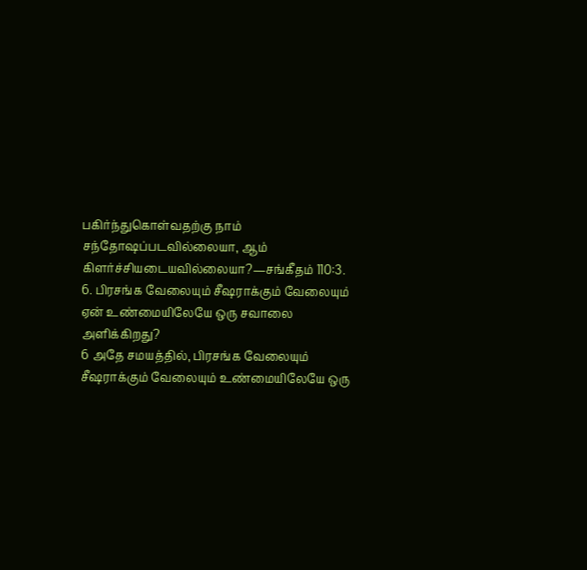பகிர்ந்துகொள்வதற்கு நாம் சந்தோஷப்படவில்லையா, ஆம் கிளர்ச்சியடையவில்லையா?—சங்கீதம் 110:3.
6. பிரசங்க வேலையும் சீஷராக்கும் வேலையும் ஏன் உண்மையிலேயே ஒரு சவாலை அளிக்கிறது?
6 அதே சமயத்தில், பிரசங்க வேலையும் சீஷராக்கும் வேலையும் உண்மையிலேயே ஒரு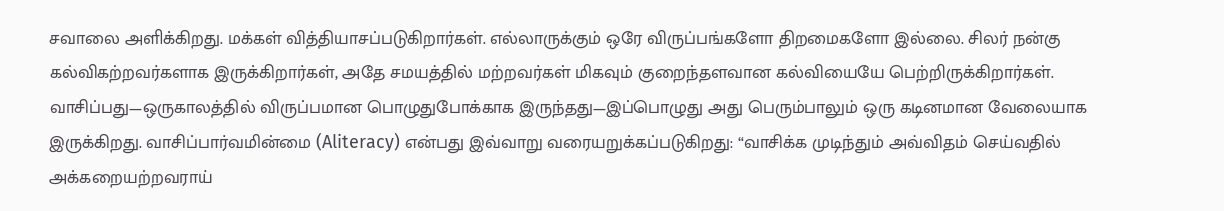சவாலை அளிக்கிறது. மக்கள் வித்தியாசப்படுகிறார்கள். எல்லாருக்கும் ஒரே விருப்பங்களோ திறமைகளோ இல்லை. சிலர் நன்கு கல்விகற்றவர்களாக இருக்கிறார்கள், அதே சமயத்தில் மற்றவர்கள் மிகவும் குறைந்தளவான கல்வியையே பெற்றிருக்கிறார்கள். வாசிப்பது—ஒருகாலத்தில் விருப்பமான பொழுதுபோக்காக இருந்தது—இப்பொழுது அது பெரும்பாலும் ஒரு கடினமான வேலையாக இருக்கிறது. வாசிப்பார்வமின்மை (Aliteracy) என்பது இவ்வாறு வரையறுக்கப்படுகிறது: “வாசிக்க முடிந்தும் அவ்விதம் செய்வதில் அக்கறையற்றவராய்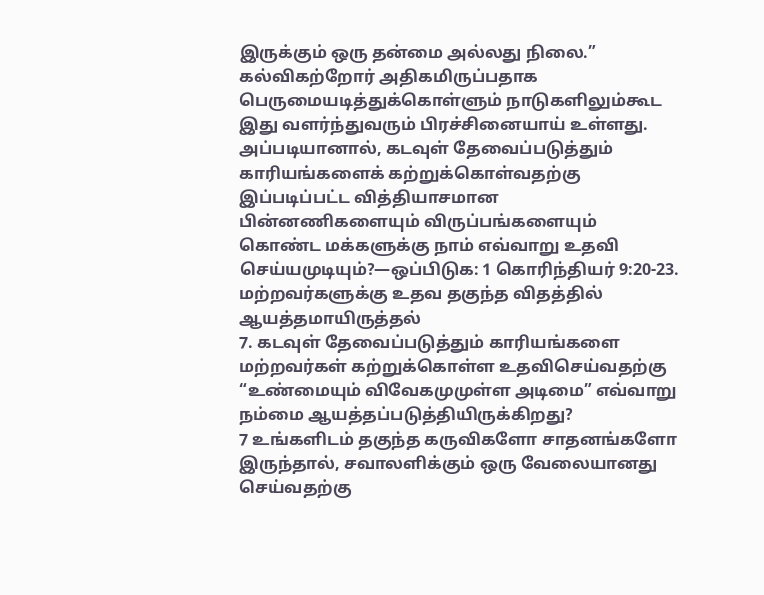இருக்கும் ஒரு தன்மை அல்லது நிலை.” கல்விகற்றோர் அதிகமிருப்பதாக பெருமையடித்துக்கொள்ளும் நாடுகளிலும்கூட இது வளர்ந்துவரும் பிரச்சினையாய் உள்ளது. அப்படியானால், கடவுள் தேவைப்படுத்தும் காரியங்களைக் கற்றுக்கொள்வதற்கு இப்படிப்பட்ட வித்தியாசமான பின்னணிகளையும் விருப்பங்களையும் கொண்ட மக்களுக்கு நாம் எவ்வாறு உதவி செய்யமுடியும்?—ஒப்பிடுக: 1 கொரிந்தியர் 9:20-23.
மற்றவர்களுக்கு உதவ தகுந்த விதத்தில் ஆயத்தமாயிருத்தல்
7. கடவுள் தேவைப்படுத்தும் காரியங்களை மற்றவர்கள் கற்றுக்கொள்ள உதவிசெய்வதற்கு “உண்மையும் விவேகமுமுள்ள அடிமை” எவ்வாறு நம்மை ஆயத்தப்படுத்தியிருக்கிறது?
7 உங்களிடம் தகுந்த கருவிகளோ சாதனங்களோ இருந்தால், சவாலளிக்கும் ஒரு வேலையானது செய்வதற்கு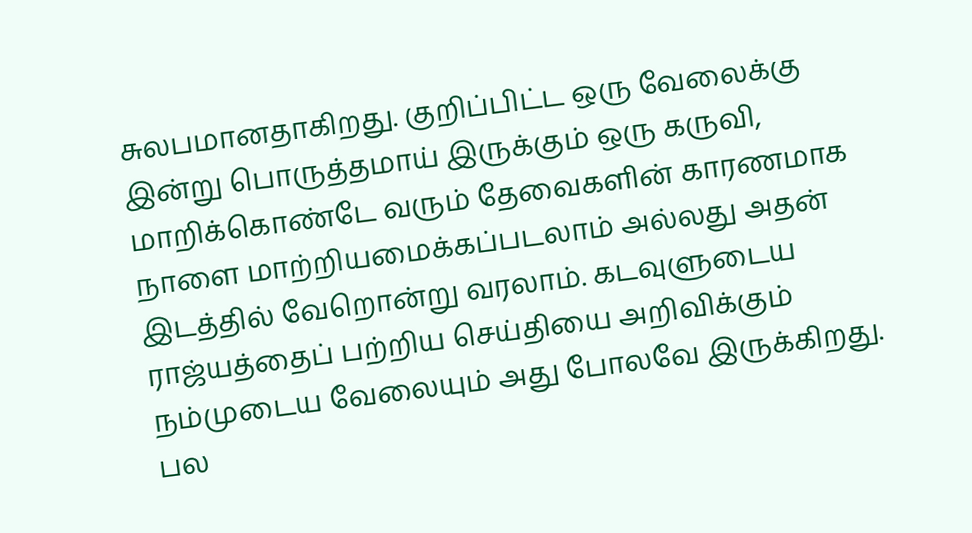சுலபமானதாகிறது. குறிப்பிட்ட ஒரு வேலைக்கு இன்று பொருத்தமாய் இருக்கும் ஒரு கருவி, மாறிக்கொண்டே வரும் தேவைகளின் காரணமாக நாளை மாற்றியமைக்கப்படலாம் அல்லது அதன் இடத்தில் வேறொன்று வரலாம். கடவுளுடைய ராஜ்யத்தைப் பற்றிய செய்தியை அறிவிக்கும் நம்முடைய வேலையும் அது போலவே இருக்கிறது. பல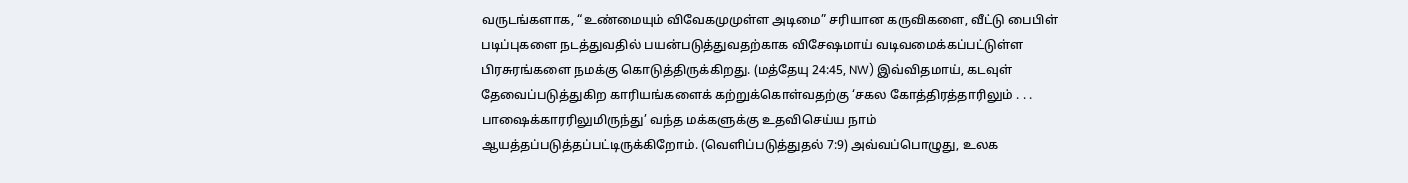வருடங்களாக, “உண்மையும் விவேகமுமுள்ள அடிமை” சரியான கருவிகளை, வீட்டு பைபிள் படிப்புகளை நடத்துவதில் பயன்படுத்துவதற்காக விசேஷமாய் வடிவமைக்கப்பட்டுள்ள பிரசுரங்களை நமக்கு கொடுத்திருக்கிறது. (மத்தேயு 24:45, NW) இவ்விதமாய், கடவுள் தேவைப்படுத்துகிற காரியங்களைக் கற்றுக்கொள்வதற்கு ‘சகல கோத்திரத்தாரிலும் . . . பாஷைக்காரரிலுமிருந்து’ வந்த மக்களுக்கு உதவிசெய்ய நாம் ஆயத்தப்படுத்தப்பட்டிருக்கிறோம். (வெளிப்படுத்துதல் 7:9) அவ்வப்பொழுது, உலக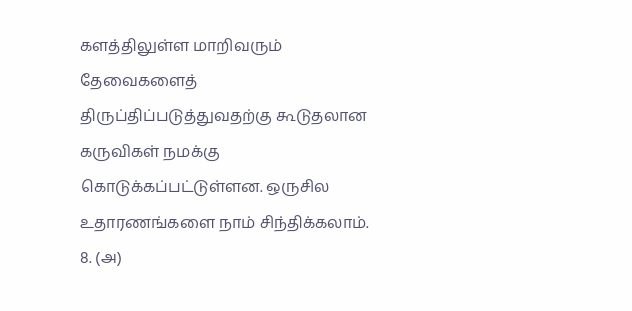களத்திலுள்ள மாறிவரும் தேவைகளைத் திருப்திப்படுத்துவதற்கு கூடுதலான கருவிகள் நமக்கு கொடுக்கப்பட்டுள்ளன. ஒருசில உதாரணங்களை நாம் சிந்திக்கலாம்.
8. (அ)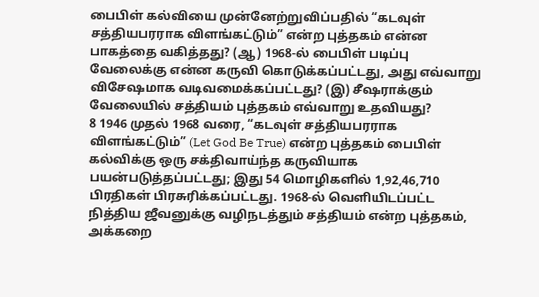பைபிள் கல்வியை முன்னேற்றுவிப்பதில் “கடவுள் சத்தியபரராக விளங்கட்டும்” என்ற புத்தகம் என்ன பாகத்தை வகித்தது? (ஆ) 1968-ல் பைபிள் படிப்பு வேலைக்கு என்ன கருவி கொடுக்கப்பட்டது, அது எவ்வாறு விசேஷமாக வடிவமைக்கப்பட்டது? (இ) சீஷராக்கும் வேலையில் சத்தியம் புத்தகம் எவ்வாறு உதவியது?
8 1946 முதல் 1968 வரை, “கடவுள் சத்தியபரராக விளங்கட்டும்” (Let God Be True) என்ற புத்தகம் பைபிள் கல்விக்கு ஒரு சக்திவாய்ந்த கருவியாக பயன்படுத்தப்பட்டது; இது 54 மொழிகளில் 1,92,46,710 பிரதிகள் பிரசுரிக்கப்பட்டது. 1968-ல் வெளியிடப்பட்ட நித்திய ஜீவனுக்கு வழிநடத்தும் சத்தியம் என்ற புத்தகம், அக்கறை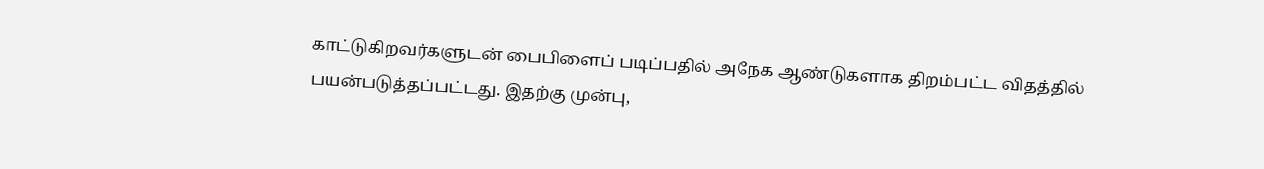காட்டுகிறவர்களுடன் பைபிளைப் படிப்பதில் அநேக ஆண்டுகளாக திறம்பட்ட விதத்தில் பயன்படுத்தப்பட்டது. இதற்கு முன்பு,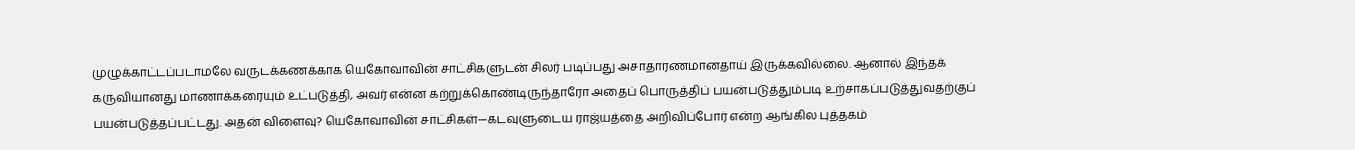முழுக்காட்டப்படாமலே வருடக்கணக்காக யெகோவாவின் சாட்சிகளுடன் சிலர் படிப்பது அசாதாரணமானதாய் இருக்கவில்லை. ஆனால் இந்தக் கருவியானது மாணாக்கரையும் உட்படுத்தி, அவர் என்ன கற்றுக்கொண்டிருந்தாரோ அதைப் பொருத்திப் பயன்படுத்தும்படி உற்சாகப்படுத்துவதற்குப் பயன்படுத்தப்பட்டது. அதன் விளைவு? யெகோவாவின் சாட்சிகள்—கடவுளுடைய ராஜ்யத்தை அறிவிப்போர் என்ற ஆங்கில புத்தகம்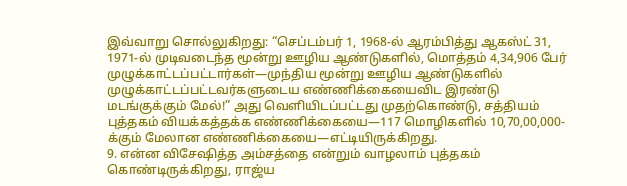இவ்வாறு சொல்லுகிறது: “செப்டம்பர் 1, 1968-ல் ஆரம்பித்து ஆகஸ்ட் 31, 1971-ல் முடிவடைந்த மூன்று ஊழிய ஆண்டுகளில், மொத்தம் 4,34,906 பேர் முழுக்காட்டப்பட்டார்கள்—முந்திய மூன்று ஊழிய ஆண்டுகளில் முழுக்காட்டப்பட்டவர்களுடைய எண்ணிக்கையைவிட இரண்டு மடங்குக்கும் மேல்!” அது வெளியிடப்பட்டது முதற்கொண்டு, சத்தியம் புத்தகம் வியக்கத்தக்க எண்ணிக்கையை—117 மொழிகளில் 10,70,00,000-க்கும் மேலான எண்ணிக்கையை—எட்டியிருக்கிறது.
9. என்ன விசேஷித்த அம்சத்தை என்றும் வாழலாம் புத்தகம் கொண்டிருக்கிறது, ராஜ்ய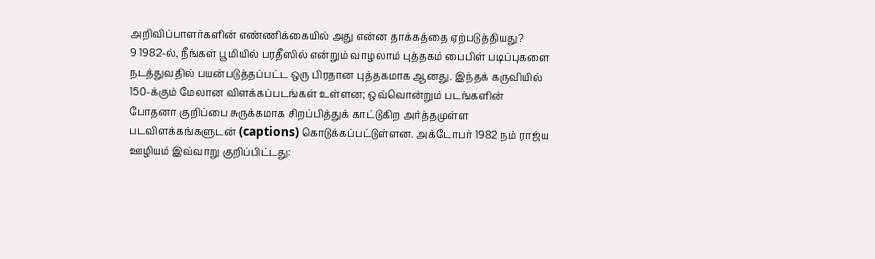அறிவிப்பாளர்களின் எண்ணிக்கையில் அது என்ன தாக்கத்தை ஏற்படுத்தியது?
9 1982-ல், நீங்கள் பூமியில் பரதீஸில் என்றும் வாழலாம் புத்தகம் பைபிள் படிப்புகளை நடத்துவதில் பயன்படுத்தப்பட்ட ஒரு பிரதான புத்தகமாக ஆனது. இந்தக் கருவியில் 150-க்கும் மேலான விளக்கப்படங்கள் உள்ளன; ஒவ்வொன்றும் படங்களின் போதனா குறிப்பை சுருக்கமாக சிறப்பித்துக் காட்டுகிற அர்த்தமுள்ள படவிளக்கங்களுடன் (captions) கொடுக்கப்பட்டுள்ளன. அக்டோபர் 1982 நம் ராஜ்ய ஊழியம் இவ்வாறு குறிப்பிட்டது: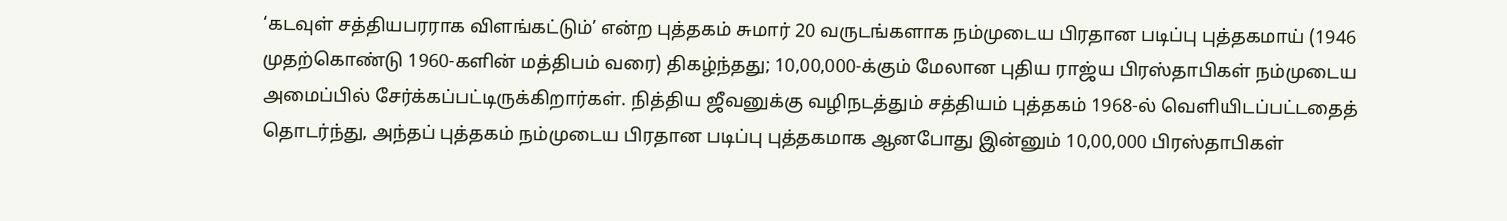‘கடவுள் சத்தியபரராக விளங்கட்டும்’ என்ற புத்தகம் சுமார் 20 வருடங்களாக நம்முடைய பிரதான படிப்பு புத்தகமாய் (1946 முதற்கொண்டு 1960-களின் மத்திபம் வரை) திகழ்ந்தது; 10,00,000-க்கும் மேலான புதிய ராஜ்ய பிரஸ்தாபிகள் நம்முடைய அமைப்பில் சேர்க்கப்பட்டிருக்கிறார்கள். நித்திய ஜீவனுக்கு வழிநடத்தும் சத்தியம் புத்தகம் 1968-ல் வெளியிடப்பட்டதைத் தொடர்ந்து, அந்தப் புத்தகம் நம்முடைய பிரதான படிப்பு புத்தகமாக ஆனபோது இன்னும் 10,00,000 பிரஸ்தாபிகள்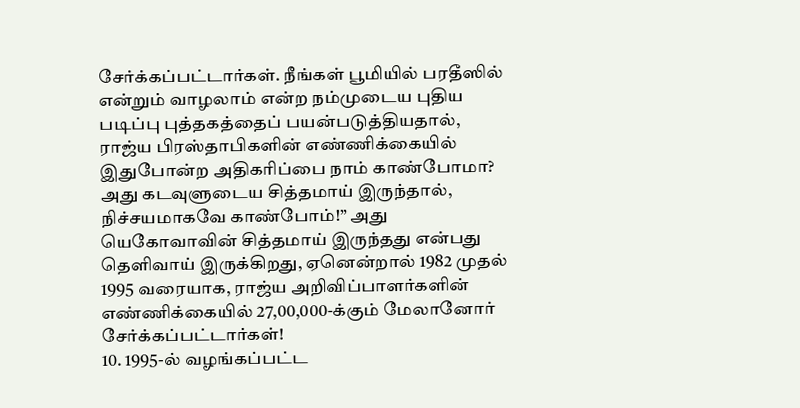சேர்க்கப்பட்டார்கள். நீங்கள் பூமியில் பரதீஸில் என்றும் வாழலாம் என்ற நம்முடைய புதிய படிப்பு புத்தகத்தைப் பயன்படுத்தியதால், ராஜ்ய பிரஸ்தாபிகளின் எண்ணிக்கையில் இதுபோன்ற அதிகரிப்பை நாம் காண்போமா? அது கடவுளுடைய சித்தமாய் இருந்தால், நிச்சயமாகவே காண்போம்!” அது யெகோவாவின் சித்தமாய் இருந்தது என்பது தெளிவாய் இருக்கிறது, ஏனென்றால் 1982 முதல் 1995 வரையாக, ராஜ்ய அறிவிப்பாளர்களின் எண்ணிக்கையில் 27,00,000-க்கும் மேலானோர் சேர்க்கப்பட்டார்கள்!
10. 1995-ல் வழங்கப்பட்ட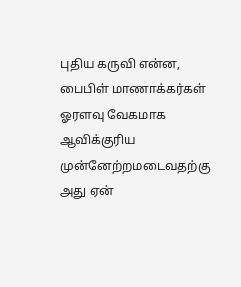புதிய கருவி என்ன, பைபிள் மாணாக்கர்கள் ஓரளவு வேகமாக ஆவிக்குரிய முன்னேற்றமடைவதற்கு அது ஏன்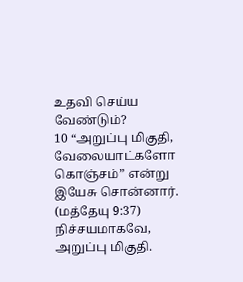உதவி செய்ய வேண்டும்?
10 “அறுப்பு மிகுதி, வேலையாட்களோ கொஞ்சம்” என்று இயேசு சொன்னார். (மத்தேயு 9:37) நிச்சயமாகவே, அறுப்பு மிகுதி.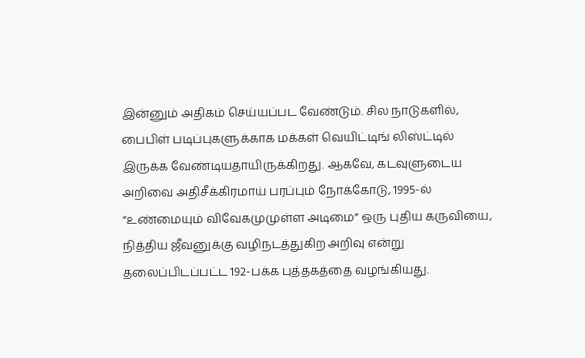இன்னும் அதிகம் செய்யப்பட வேண்டும். சில நாடுகளில், பைபிள் படிப்புகளுக்காக மக்கள் வெயிட்டிங் லிஸ்ட்டில் இருக்க வேண்டியதாயிருக்கிறது. ஆகவே, கடவுளுடைய அறிவை அதிசீக்கிரமாய் பரப்பும் நோக்கோடு, 1995-ல் “உண்மையும் விவேகமுமுள்ள அடிமை” ஒரு புதிய கருவியை, நித்திய ஜீவனுக்கு வழிநடத்துகிற அறிவு என்று தலைப்பிடப்பட்ட 192-பக்க புத்தகத்தை வழங்கியது.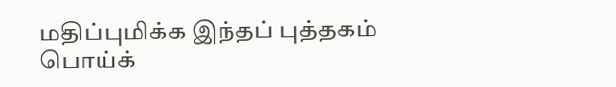மதிப்புமிக்க இந்தப் புத்தகம் பொய்க்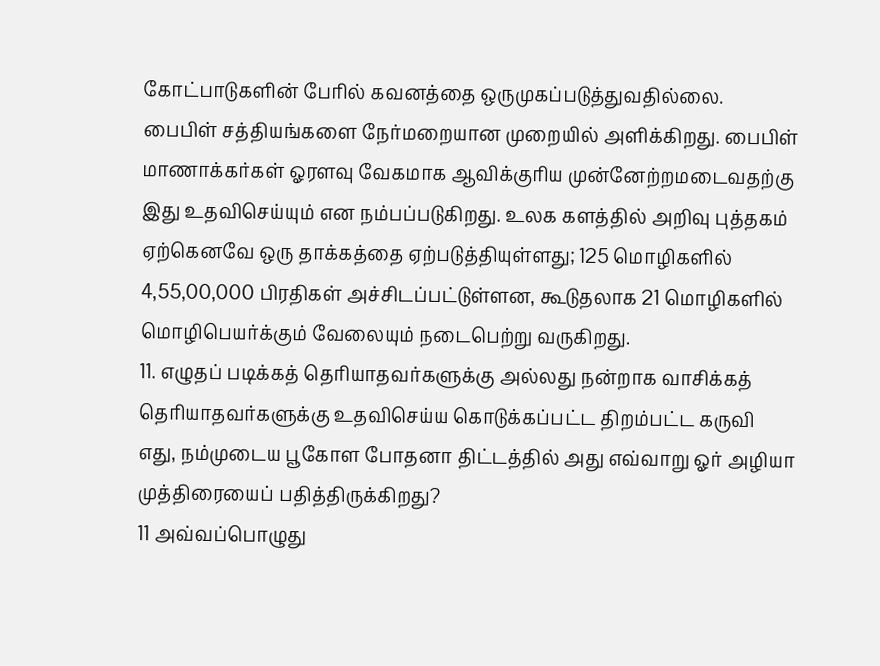கோட்பாடுகளின் பேரில் கவனத்தை ஒருமுகப்படுத்துவதில்லை. பைபிள் சத்தியங்களை நேர்மறையான முறையில் அளிக்கிறது. பைபிள் மாணாக்கர்கள் ஓரளவு வேகமாக ஆவிக்குரிய முன்னேற்றமடைவதற்கு இது உதவிசெய்யும் என நம்பப்படுகிறது. உலக களத்தில் அறிவு புத்தகம் ஏற்கெனவே ஒரு தாக்கத்தை ஏற்படுத்தியுள்ளது; 125 மொழிகளில் 4,55,00,000 பிரதிகள் அச்சிடப்பட்டுள்ளன, கூடுதலாக 21 மொழிகளில் மொழிபெயர்க்கும் வேலையும் நடைபெற்று வருகிறது.
11. எழுதப் படிக்கத் தெரியாதவர்களுக்கு அல்லது நன்றாக வாசிக்கத் தெரியாதவர்களுக்கு உதவிசெய்ய கொடுக்கப்பட்ட திறம்பட்ட கருவி எது, நம்முடைய பூகோள போதனா திட்டத்தில் அது எவ்வாறு ஓர் அழியா முத்திரையைப் பதித்திருக்கிறது?
11 அவ்வப்பொழுது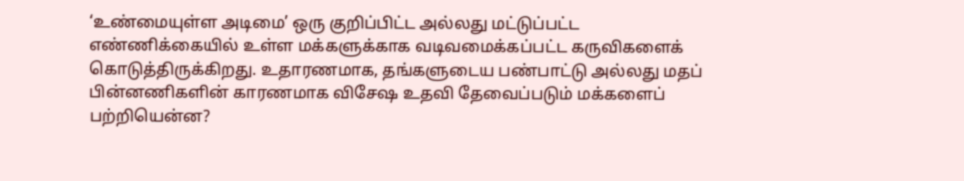‘உண்மையுள்ள அடிமை’ ஒரு குறிப்பிட்ட அல்லது மட்டுப்பட்ட எண்ணிக்கையில் உள்ள மக்களுக்காக வடிவமைக்கப்பட்ட கருவிகளைக் கொடுத்திருக்கிறது. உதாரணமாக, தங்களுடைய பண்பாட்டு அல்லது மதப் பின்னணிகளின் காரணமாக விசேஷ உதவி தேவைப்படும் மக்களைப் பற்றியென்ன?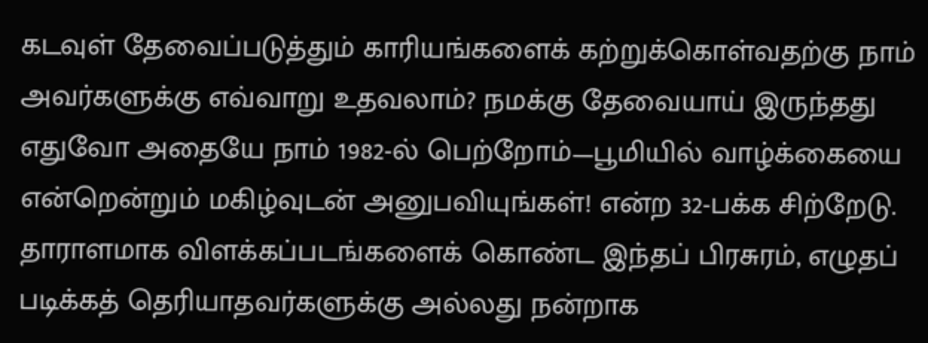கடவுள் தேவைப்படுத்தும் காரியங்களைக் கற்றுக்கொள்வதற்கு நாம் அவர்களுக்கு எவ்வாறு உதவலாம்? நமக்கு தேவையாய் இருந்தது எதுவோ அதையே நாம் 1982-ல் பெற்றோம்—பூமியில் வாழ்க்கையை என்றென்றும் மகிழ்வுடன் அனுபவியுங்கள்! என்ற 32-பக்க சிற்றேடு. தாராளமாக விளக்கப்படங்களைக் கொண்ட இந்தப் பிரசுரம், எழுதப் படிக்கத் தெரியாதவர்களுக்கு அல்லது நன்றாக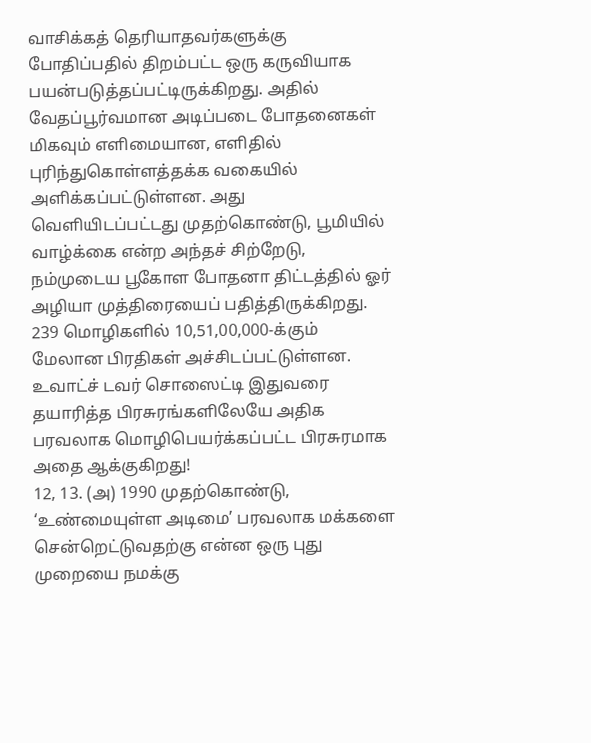வாசிக்கத் தெரியாதவர்களுக்கு போதிப்பதில் திறம்பட்ட ஒரு கருவியாக பயன்படுத்தப்பட்டிருக்கிறது. அதில் வேதப்பூர்வமான அடிப்படை போதனைகள் மிகவும் எளிமையான, எளிதில் புரிந்துகொள்ளத்தக்க வகையில் அளிக்கப்பட்டுள்ளன. அது வெளியிடப்பட்டது முதற்கொண்டு, பூமியில் வாழ்க்கை என்ற அந்தச் சிற்றேடு, நம்முடைய பூகோள போதனா திட்டத்தில் ஓர் அழியா முத்திரையைப் பதித்திருக்கிறது. 239 மொழிகளில் 10,51,00,000-க்கும் மேலான பிரதிகள் அச்சிடப்பட்டுள்ளன. உவாட்ச் டவர் சொஸைட்டி இதுவரை தயாரித்த பிரசுரங்களிலேயே அதிக பரவலாக மொழிபெயர்க்கப்பட்ட பிரசுரமாக அதை ஆக்குகிறது!
12, 13. (அ) 1990 முதற்கொண்டு, ‘உண்மையுள்ள அடிமை’ பரவலாக மக்களை சென்றெட்டுவதற்கு என்ன ஒரு புது முறையை நமக்கு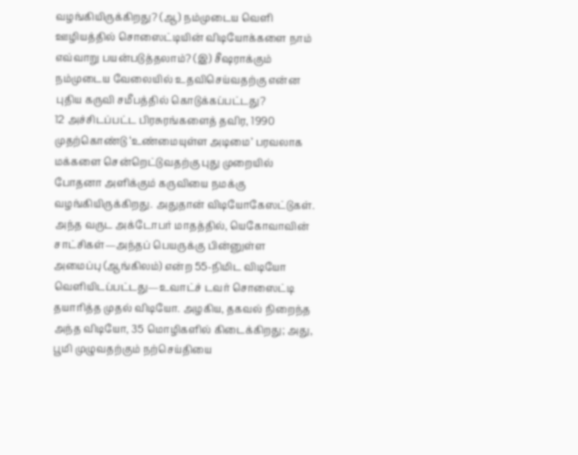வழங்கியிருக்கிறது? (ஆ) நம்முடைய வெளி ஊழியத்தில் சொஸைட்டியின் விடியோக்களை நாம் எவ்வாறு பயன்படுத்தலாம்? (இ) சீஷராக்கும் நம்முடைய வேலையில் உதவிசெய்வதற்கு என்ன புதிய கருவி சமீபத்தில் கொடுக்கப்பட்டது?
12 அச்சிடப்பட்ட பிரசுரங்களைத் தவிர, 1990 முதற்கொண்டு ‘உண்மையுள்ள அடிமை’ பரவலாக மக்களை சென்றெட்டுவதற்கு புது முறையில் போதனா அளிக்கும் கருவியை நமக்கு வழங்கியிருக்கிறது. அதுதான் விடியோகேஸட்டுகள். அந்த வருட அக்டோபர் மாதத்தில், யெகோவாவின் சாட்சிகள்—அந்தப் பெயருக்கு பின்னுள்ள அமைப்பு (ஆங்கிலம்) என்ற 55-நிமிட விடியோ வெளியிடப்பட்டது—உவாட்ச் டவர் சொஸைட்டி தயாரித்த முதல் விடியோ. அழகிய, தகவல் நிறைந்த அந்த விடியோ, 35 மொழிகளில் கிடைக்கிறது; அது, பூமி முழுவதற்கும் நற்செய்தியை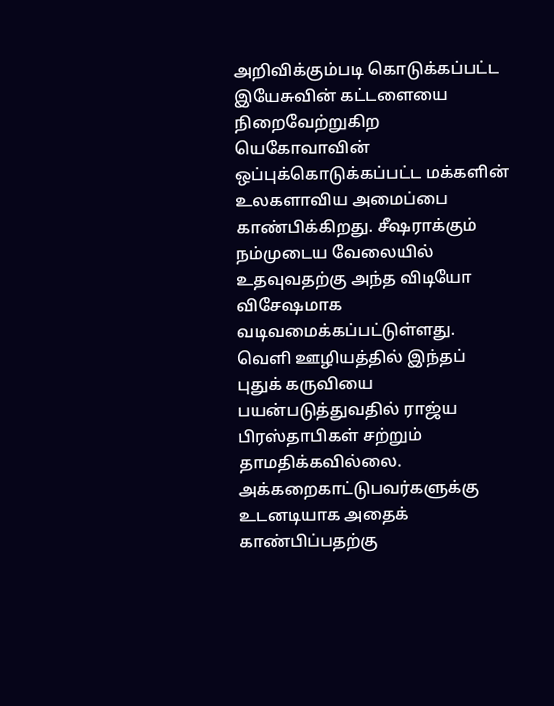அறிவிக்கும்படி கொடுக்கப்பட்ட இயேசுவின் கட்டளையை நிறைவேற்றுகிற யெகோவாவின் ஒப்புக்கொடுக்கப்பட்ட மக்களின் உலகளாவிய அமைப்பை காண்பிக்கிறது. சீஷராக்கும் நம்முடைய வேலையில் உதவுவதற்கு அந்த விடியோ விசேஷமாக வடிவமைக்கப்பட்டுள்ளது. வெளி ஊழியத்தில் இந்தப் புதுக் கருவியை பயன்படுத்துவதில் ராஜ்ய பிரஸ்தாபிகள் சற்றும் தாமதிக்கவில்லை. அக்கறைகாட்டுபவர்களுக்கு உடனடியாக அதைக் காண்பிப்பதற்கு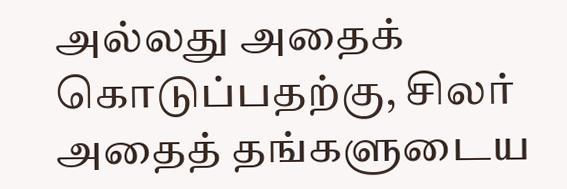அல்லது அதைக் கொடுப்பதற்கு, சிலர் அதைத் தங்களுடைய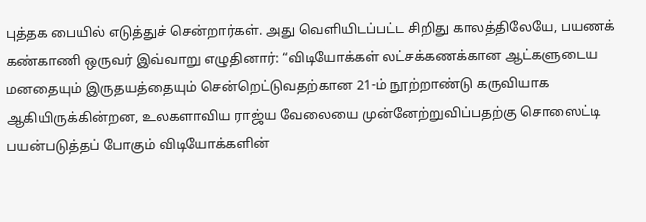புத்தக பையில் எடுத்துச் சென்றார்கள். அது வெளியிடப்பட்ட சிறிது காலத்திலேயே, பயணக் கண்காணி ஒருவர் இவ்வாறு எழுதினார்: “விடியோக்கள் லட்சக்கணக்கான ஆட்களுடைய மனதையும் இருதயத்தையும் சென்றெட்டுவதற்கான 21-ம் நூற்றாண்டு கருவியாக ஆகியிருக்கின்றன, உலகளாவிய ராஜ்ய வேலையை முன்னேற்றுவிப்பதற்கு சொஸைட்டி பயன்படுத்தப் போகும் விடியோக்களின்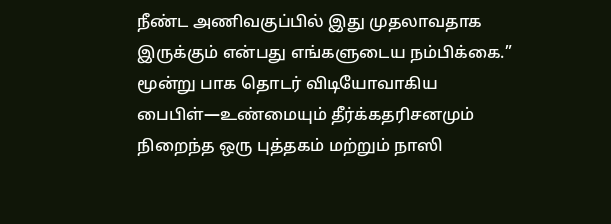நீண்ட அணிவகுப்பில் இது முதலாவதாக இருக்கும் என்பது எங்களுடைய நம்பிக்கை.” மூன்று பாக தொடர் விடியோவாகிய பைபிள்—உண்மையும் தீர்க்கதரிசனமும் நிறைந்த ஒரு புத்தகம் மற்றும் நாஸி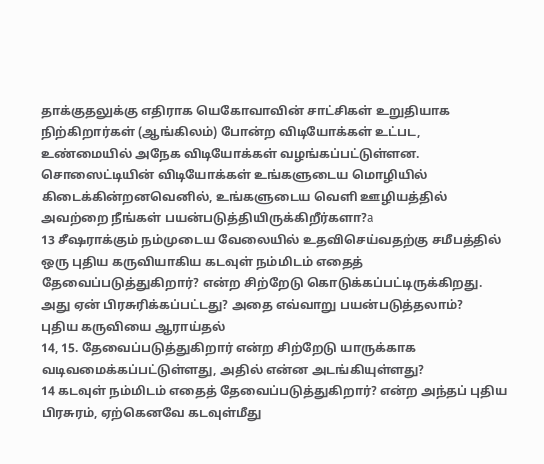தாக்குதலுக்கு எதிராக யெகோவாவின் சாட்சிகள் உறுதியாக நிற்கிறார்கள் (ஆங்கிலம்) போன்ற விடியோக்கள் உட்பட, உண்மையில் அநேக விடியோக்கள் வழங்கப்பட்டுள்ளன. சொஸைட்டியின் விடியோக்கள் உங்களுடைய மொழியில் கிடைக்கின்றனவெனில், உங்களுடைய வெளி ஊழியத்தில் அவற்றை நீங்கள் பயன்படுத்தியிருக்கிறீர்களா?a
13 சீஷராக்கும் நம்முடைய வேலையில் உதவிசெய்வதற்கு சமீபத்தில் ஒரு புதிய கருவியாகிய கடவுள் நம்மிடம் எதைத் தேவைப்படுத்துகிறார்? என்ற சிற்றேடு கொடுக்கப்பட்டிருக்கிறது. அது ஏன் பிரசுரிக்கப்பட்டது? அதை எவ்வாறு பயன்படுத்தலாம்?
புதிய கருவியை ஆராய்தல்
14, 15. தேவைப்படுத்துகிறார் என்ற சிற்றேடு யாருக்காக வடிவமைக்கப்பட்டுள்ளது, அதில் என்ன அடங்கியுள்ளது?
14 கடவுள் நம்மிடம் எதைத் தேவைப்படுத்துகிறார்? என்ற அந்தப் புதிய பிரசுரம், ஏற்கெனவே கடவுள்மீது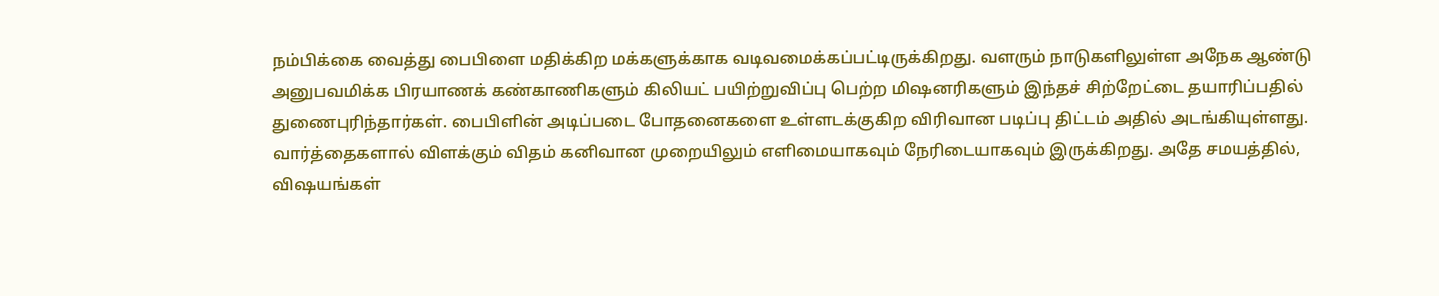நம்பிக்கை வைத்து பைபிளை மதிக்கிற மக்களுக்காக வடிவமைக்கப்பட்டிருக்கிறது. வளரும் நாடுகளிலுள்ள அநேக ஆண்டு அனுபவமிக்க பிரயாணக் கண்காணிகளும் கிலியட் பயிற்றுவிப்பு பெற்ற மிஷனரிகளும் இந்தச் சிற்றேட்டை தயாரிப்பதில் துணைபுரிந்தார்கள். பைபிளின் அடிப்படை போதனைகளை உள்ளடக்குகிற விரிவான படிப்பு திட்டம் அதில் அடங்கியுள்ளது. வார்த்தைகளால் விளக்கும் விதம் கனிவான முறையிலும் எளிமையாகவும் நேரிடையாகவும் இருக்கிறது. அதே சமயத்தில், விஷயங்கள்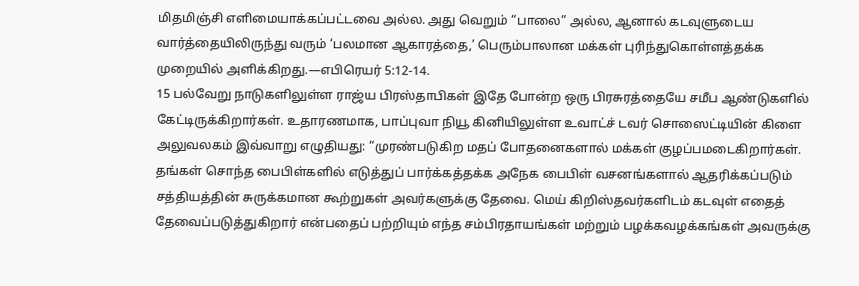மிதமிஞ்சி எளிமையாக்கப்பட்டவை அல்ல. அது வெறும் “பாலை” அல்ல, ஆனால் கடவுளுடைய வார்த்தையிலிருந்து வரும் ‘பலமான ஆகாரத்தை,’ பெரும்பாலான மக்கள் புரிந்துகொள்ளத்தக்க முறையில் அளிக்கிறது.—எபிரெயர் 5:12-14.
15 பல்வேறு நாடுகளிலுள்ள ராஜ்ய பிரஸ்தாபிகள் இதே போன்ற ஒரு பிரசுரத்தையே சமீப ஆண்டுகளில் கேட்டிருக்கிறார்கள். உதாரணமாக, பாப்புவா நியூ கினியிலுள்ள உவாட்ச் டவர் சொஸைட்டியின் கிளை அலுவலகம் இவ்வாறு எழுதியது: “முரண்படுகிற மதப் போதனைகளால் மக்கள் குழப்பமடைகிறார்கள். தங்கள் சொந்த பைபிள்களில் எடுத்துப் பார்க்கத்தக்க அநேக பைபிள் வசனங்களால் ஆதரிக்கப்படும் சத்தியத்தின் சுருக்கமான கூற்றுகள் அவர்களுக்கு தேவை. மெய் கிறிஸ்தவர்களிடம் கடவுள் எதைத் தேவைப்படுத்துகிறார் என்பதைப் பற்றியும் எந்த சம்பிரதாயங்கள் மற்றும் பழக்கவழக்கங்கள் அவருக்கு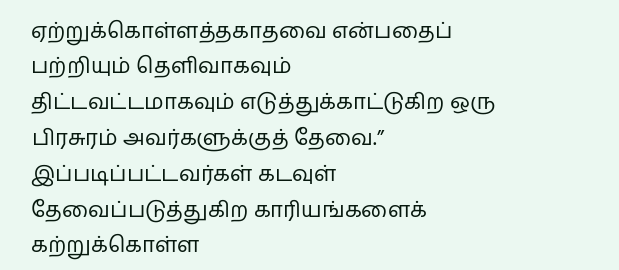ஏற்றுக்கொள்ளத்தகாதவை என்பதைப் பற்றியும் தெளிவாகவும் திட்டவட்டமாகவும் எடுத்துக்காட்டுகிற ஒரு பிரசுரம் அவர்களுக்குத் தேவை.” இப்படிப்பட்டவர்கள் கடவுள் தேவைப்படுத்துகிற காரியங்களைக் கற்றுக்கொள்ள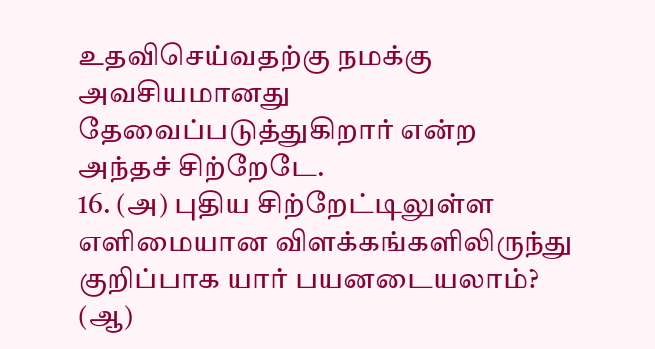உதவிசெய்வதற்கு நமக்கு அவசியமானது தேவைப்படுத்துகிறார் என்ற அந்தச் சிற்றேடே.
16. (அ) புதிய சிற்றேட்டிலுள்ள எளிமையான விளக்கங்களிலிருந்து குறிப்பாக யார் பயனடையலாம்? (ஆ)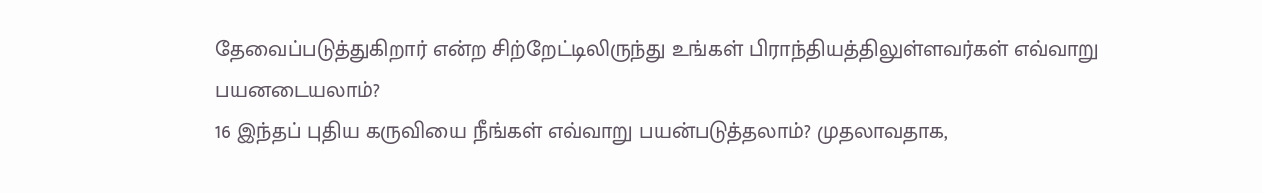தேவைப்படுத்துகிறார் என்ற சிற்றேட்டிலிருந்து உங்கள் பிராந்தியத்திலுள்ளவர்கள் எவ்வாறு பயனடையலாம்?
16 இந்தப் புதிய கருவியை நீங்கள் எவ்வாறு பயன்படுத்தலாம்? முதலாவதாக,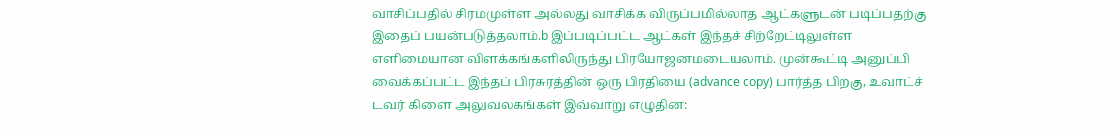வாசிப்பதில் சிரமமுள்ள அல்லது வாசிக்க விருப்பமில்லாத ஆட்களுடன் படிப்பதற்கு இதைப் பயன்படுத்தலாம்.b இப்படிப்பட்ட ஆட்கள் இந்தச் சிற்றேட்டிலுள்ள எளிமையான விளக்கங்களிலிருந்து பிரயோஜனமடையலாம். முன்கூட்டி அனுப்பி வைக்கப்பட்ட இந்தப் பிரசுரத்தின் ஒரு பிரதியை (advance copy) பார்த்த பிறகு, உவாட்ச் டவர் கிளை அலுவலகங்கள் இவ்வாறு எழுதின: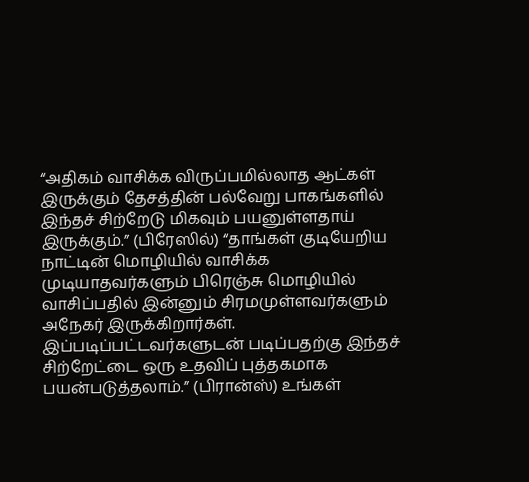“அதிகம் வாசிக்க விருப்பமில்லாத ஆட்கள் இருக்கும் தேசத்தின் பல்வேறு பாகங்களில் இந்தச் சிற்றேடு மிகவும் பயனுள்ளதாய் இருக்கும்.” (பிரேஸில்) “தாங்கள் குடியேறிய நாட்டின் மொழியில் வாசிக்க முடியாதவர்களும் பிரெஞ்சு மொழியில் வாசிப்பதில் இன்னும் சிரமமுள்ளவர்களும் அநேகர் இருக்கிறார்கள். இப்படிப்பட்டவர்களுடன் படிப்பதற்கு இந்தச் சிற்றேட்டை ஒரு உதவிப் புத்தகமாக பயன்படுத்தலாம்.” (பிரான்ஸ்) உங்கள்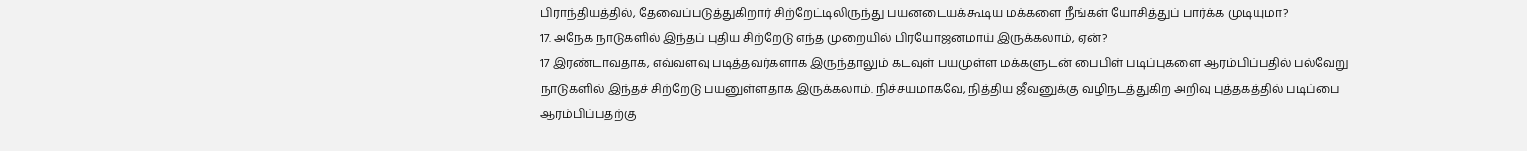பிராந்தியத்தில், தேவைப்படுத்துகிறார் சிற்றேட்டிலிருந்து பயனடையக்கூடிய மக்களை நீங்கள் யோசித்துப் பார்க்க முடியுமா?
17. அநேக நாடுகளில் இந்தப் புதிய சிற்றேடு எந்த முறையில் பிரயோஜனமாய் இருக்கலாம், ஏன்?
17 இரண்டாவதாக, எவ்வளவு படித்தவர்களாக இருந்தாலும் கடவுள் பயமுள்ள மக்களுடன் பைபிள் படிப்புகளை ஆரம்பிப்பதில் பல்வேறு நாடுகளில் இந்தச் சிற்றேடு பயனுள்ளதாக இருக்கலாம். நிச்சயமாகவே, நித்திய ஜீவனுக்கு வழிநடத்துகிற அறிவு புத்தகத்தில் படிப்பை ஆரம்பிப்பதற்கு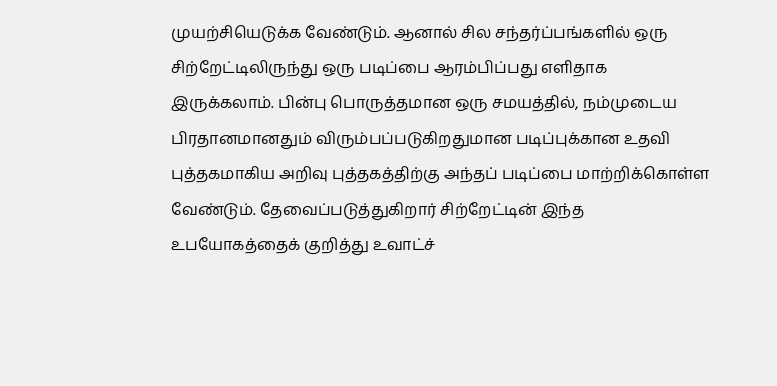முயற்சியெடுக்க வேண்டும். ஆனால் சில சந்தர்ப்பங்களில் ஒரு சிற்றேட்டிலிருந்து ஒரு படிப்பை ஆரம்பிப்பது எளிதாக இருக்கலாம். பின்பு பொருத்தமான ஒரு சமயத்தில், நம்முடைய பிரதானமானதும் விரும்பப்படுகிறதுமான படிப்புக்கான உதவி புத்தகமாகிய அறிவு புத்தகத்திற்கு அந்தப் படிப்பை மாற்றிக்கொள்ள வேண்டும். தேவைப்படுத்துகிறார் சிற்றேட்டின் இந்த உபயோகத்தைக் குறித்து உவாட்ச்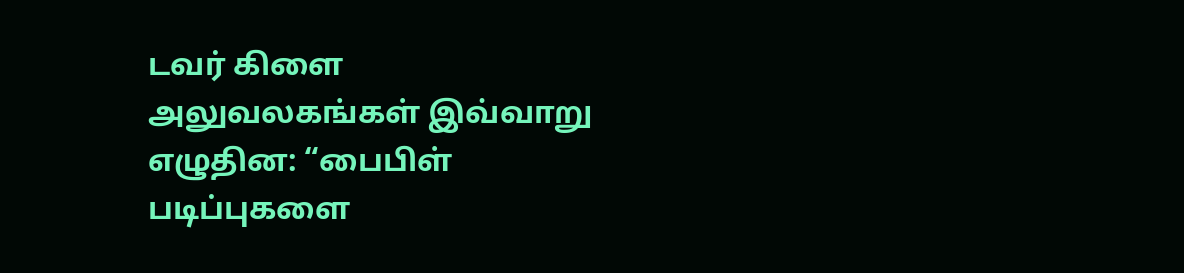டவர் கிளை அலுவலகங்கள் இவ்வாறு எழுதின: “பைபிள் படிப்புகளை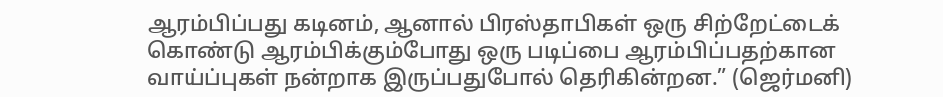ஆரம்பிப்பது கடினம், ஆனால் பிரஸ்தாபிகள் ஒரு சிற்றேட்டைக் கொண்டு ஆரம்பிக்கும்போது ஒரு படிப்பை ஆரம்பிப்பதற்கான வாய்ப்புகள் நன்றாக இருப்பதுபோல் தெரிகின்றன.” (ஜெர்மனி)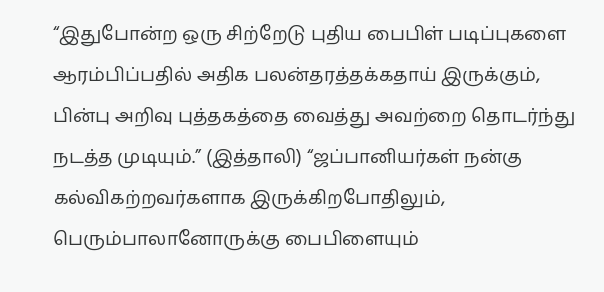“இதுபோன்ற ஒரு சிற்றேடு புதிய பைபிள் படிப்புகளை ஆரம்பிப்பதில் அதிக பலன்தரத்தக்கதாய் இருக்கும், பின்பு அறிவு புத்தகத்தை வைத்து அவற்றை தொடர்ந்து நடத்த முடியும்.” (இத்தாலி) “ஜப்பானியர்கள் நன்கு கல்விகற்றவர்களாக இருக்கிறபோதிலும், பெரும்பாலானோருக்கு பைபிளையும்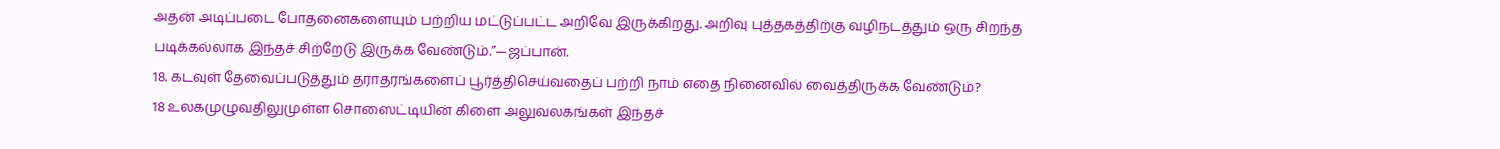அதன் அடிப்படை போதனைகளையும் பற்றிய மட்டுப்பட்ட அறிவே இருக்கிறது. அறிவு புத்தகத்திற்கு வழிநடத்தும் ஒரு சிறந்த படிக்கல்லாக இந்தச் சிற்றேடு இருக்க வேண்டும்.”—ஜப்பான்.
18. கடவுள் தேவைப்படுத்தும் தராதரங்களைப் பூர்த்திசெய்வதைப் பற்றி நாம் எதை நினைவில் வைத்திருக்க வேண்டும்?
18 உலகமுழுவதிலுமுள்ள சொஸைட்டியின் கிளை அலுவலகங்கள் இந்தச்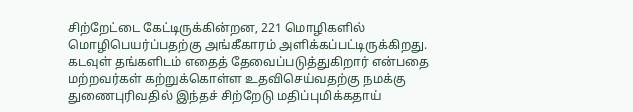சிற்றேட்டை கேட்டிருக்கின்றன, 221 மொழிகளில் மொழிபெயர்ப்பதற்கு அங்கீகாரம் அளிக்கப்பட்டிருக்கிறது. கடவுள் தங்களிடம் எதைத் தேவைப்படுத்துகிறார் என்பதை மற்றவர்கள் கற்றுக்கொள்ள உதவிசெய்வதற்கு நமக்கு துணைபுரிவதில் இந்தச் சிற்றேடு மதிப்புமிக்கதாய்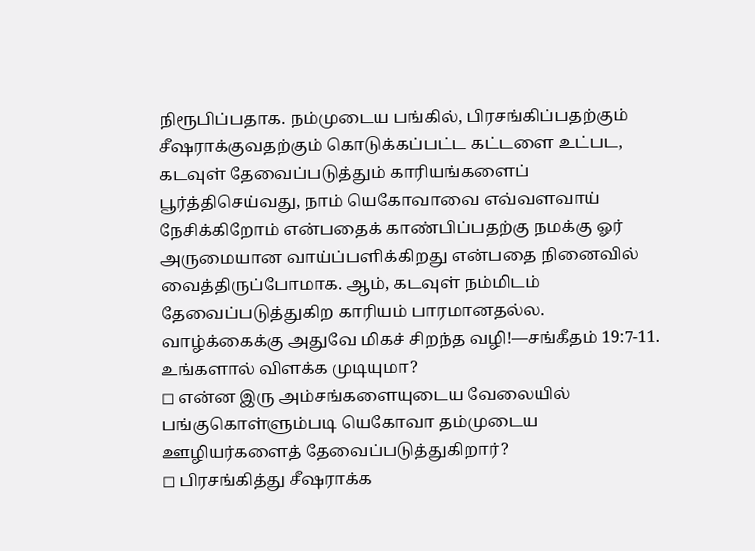நிரூபிப்பதாக. நம்முடைய பங்கில், பிரசங்கிப்பதற்கும் சீஷராக்குவதற்கும் கொடுக்கப்பட்ட கட்டளை உட்பட, கடவுள் தேவைப்படுத்தும் காரியங்களைப் பூர்த்திசெய்வது, நாம் யெகோவாவை எவ்வளவாய் நேசிக்கிறோம் என்பதைக் காண்பிப்பதற்கு நமக்கு ஓர் அருமையான வாய்ப்பளிக்கிறது என்பதை நினைவில் வைத்திருப்போமாக. ஆம், கடவுள் நம்மிடம் தேவைப்படுத்துகிற காரியம் பாரமானதல்ல. வாழ்க்கைக்கு அதுவே மிகச் சிறந்த வழி!—சங்கீதம் 19:7-11.
உங்களால் விளக்க முடியுமா?
◻ என்ன இரு அம்சங்களையுடைய வேலையில் பங்குகொள்ளும்படி யெகோவா தம்முடைய ஊழியர்களைத் தேவைப்படுத்துகிறார்?
◻ பிரசங்கித்து சீஷராக்க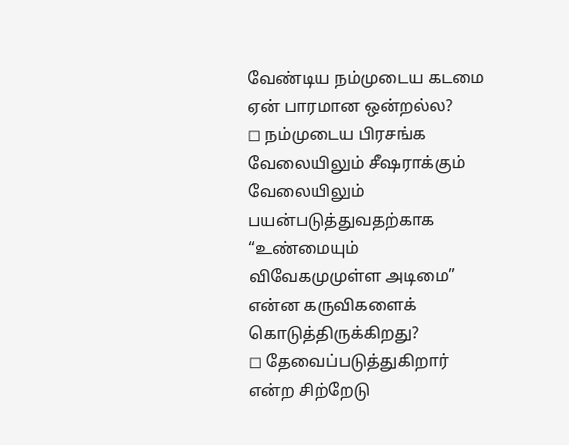வேண்டிய நம்முடைய கடமை ஏன் பாரமான ஒன்றல்ல?
◻ நம்முடைய பிரசங்க வேலையிலும் சீஷராக்கும் வேலையிலும் பயன்படுத்துவதற்காக “உண்மையும் விவேகமுமுள்ள அடிமை” என்ன கருவிகளைக் கொடுத்திருக்கிறது?
◻ தேவைப்படுத்துகிறார் என்ற சிற்றேடு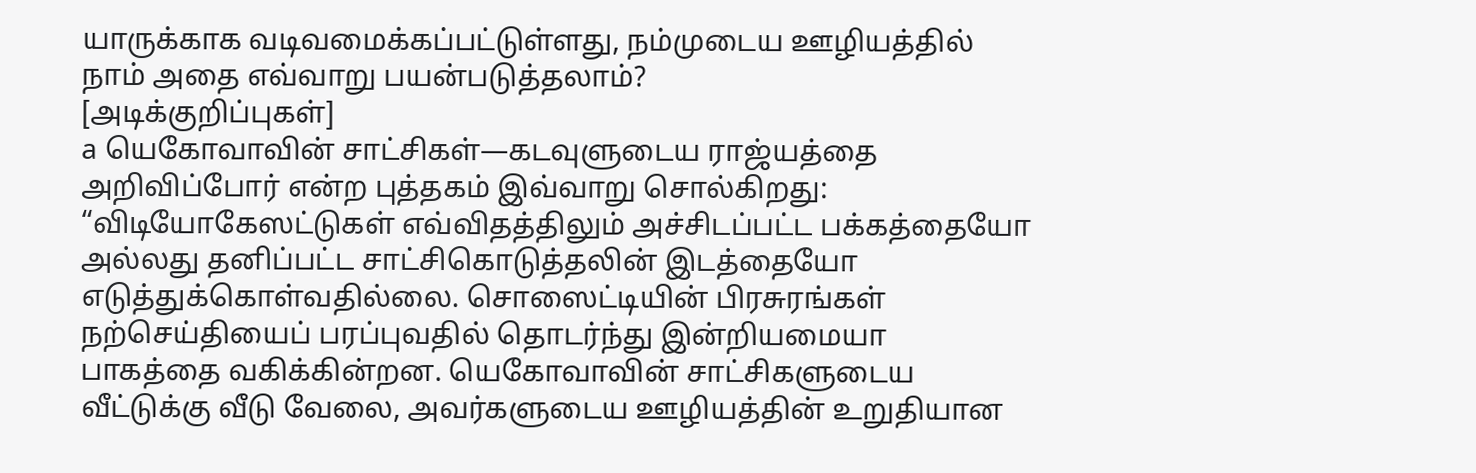யாருக்காக வடிவமைக்கப்பட்டுள்ளது, நம்முடைய ஊழியத்தில் நாம் அதை எவ்வாறு பயன்படுத்தலாம்?
[அடிக்குறிப்புகள்]
a யெகோவாவின் சாட்சிகள்—கடவுளுடைய ராஜ்யத்தை அறிவிப்போர் என்ற புத்தகம் இவ்வாறு சொல்கிறது: “விடியோகேஸட்டுகள் எவ்விதத்திலும் அச்சிடப்பட்ட பக்கத்தையோ அல்லது தனிப்பட்ட சாட்சிகொடுத்தலின் இடத்தையோ எடுத்துக்கொள்வதில்லை. சொஸைட்டியின் பிரசுரங்கள் நற்செய்தியைப் பரப்புவதில் தொடர்ந்து இன்றியமையா பாகத்தை வகிக்கின்றன. யெகோவாவின் சாட்சிகளுடைய வீட்டுக்கு வீடு வேலை, அவர்களுடைய ஊழியத்தின் உறுதியான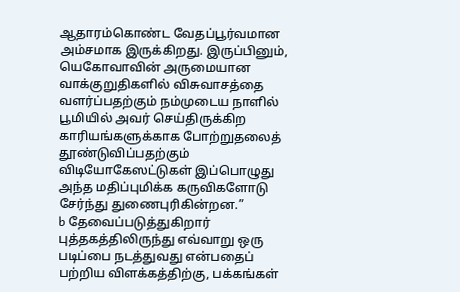ஆதாரம்கொண்ட வேதப்பூர்வமான அம்சமாக இருக்கிறது. இருப்பினும், யெகோவாவின் அருமையான வாக்குறுதிகளில் விசுவாசத்தை வளர்ப்பதற்கும் நம்முடைய நாளில் பூமியில் அவர் செய்திருக்கிற காரியங்களுக்காக போற்றுதலைத் தூண்டுவிப்பதற்கும் விடியோகேஸட்டுகள் இப்பொழுது அந்த மதிப்புமிக்க கருவிகளோடு சேர்ந்து துணைபுரிகின்றன.”
b தேவைப்படுத்துகிறார் புத்தகத்திலிருந்து எவ்வாறு ஒரு படிப்பை நடத்துவது என்பதைப் பற்றிய விளக்கத்திற்கு, பக்கங்கள்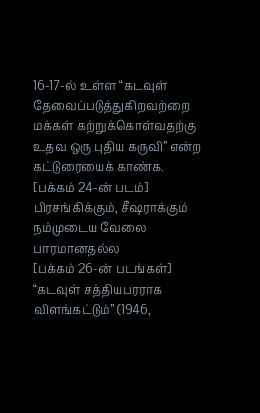16-17-ல் உள்ள “கடவுள் தேவைப்படுத்துகிறவற்றை மக்கள் கற்றுக்கொள்வதற்கு உதவ ஒரு புதிய கருவி” என்ற கட்டுரையைக் காண்க.
[பக்கம் 24-ன் படம்]
பிரசங்கிக்கும், சீஷராக்கும் நம்முடைய வேலை பாரமானதல்ல
[பக்கம் 26-ன் படங்கள்]
“கடவுள் சத்தியபரராக விளங்கட்டும்” (1946,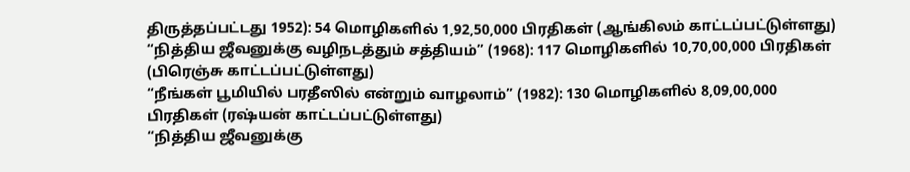திருத்தப்பட்டது 1952): 54 மொழிகளில் 1,92,50,000 பிரதிகள் (ஆங்கிலம் காட்டப்பட்டுள்ளது)
“நித்திய ஜீவனுக்கு வழிநடத்தும் சத்தியம்” (1968): 117 மொழிகளில் 10,70,00,000 பிரதிகள் (பிரெஞ்சு காட்டப்பட்டுள்ளது)
“நீங்கள் பூமியில் பரதீஸில் என்றும் வாழலாம்” (1982): 130 மொழிகளில் 8,09,00,000 பிரதிகள் (ரஷ்யன் காட்டப்பட்டுள்ளது)
“நித்திய ஜீவனுக்கு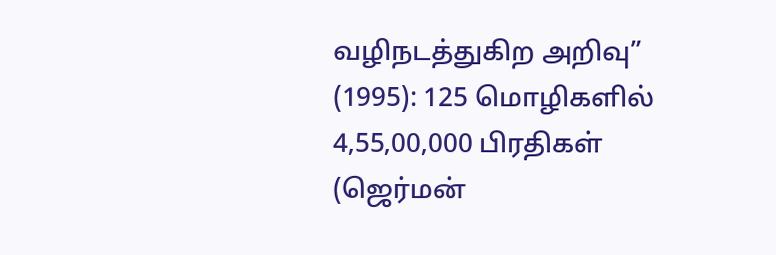வழிநடத்துகிற அறிவு” (1995): 125 மொழிகளில் 4,55,00,000 பிரதிகள் (ஜெர்மன்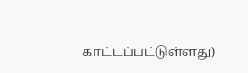காட்டப்பட்டுள்ளது)